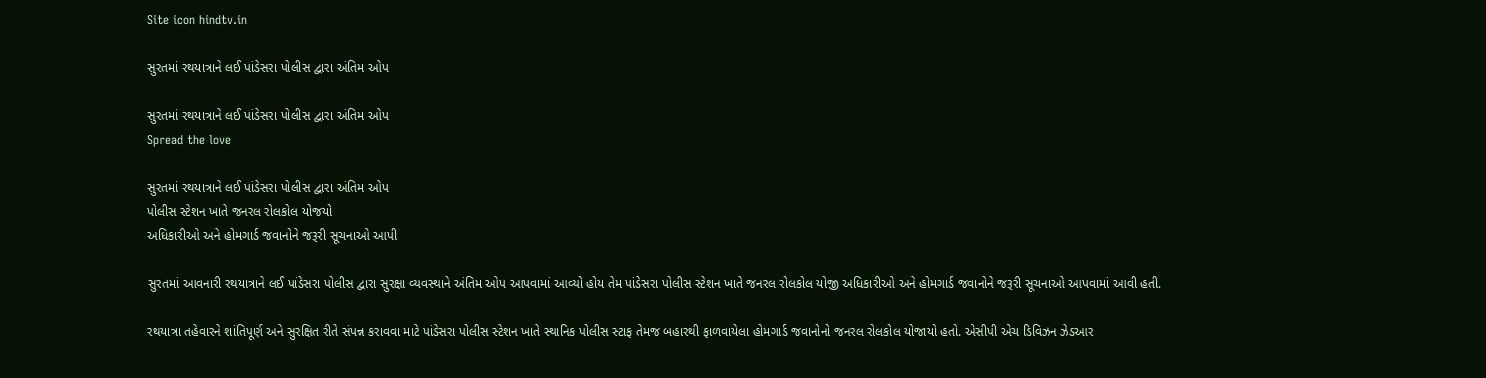Site icon hindtv.in

સુરતમાં રથયાત્રાને લઈ પાંડેસરા પોલીસ દ્વારા અંતિમ ઓપ

સુરતમાં રથયાત્રાને લઈ પાંડેસરા પોલીસ દ્વારા અંતિમ ઓપ
Spread the love

સુરતમાં રથયાત્રાને લઈ પાંડેસરા પોલીસ દ્વારા અંતિમ ઓપ
પોલીસ સ્ટેશન ખાતે જનરલ રોલકોલ યોજયો
અધિકારીઓ અને હોમગાર્ડ જવાનોને જરૂરી સૂચનાઓ આપી

સુરતમાં આવનારી રથયાત્રાને લઈ પાંડેસરા પોલીસ દ્વારા સુરક્ષા વ્યવસ્થાને અંતિમ ઓપ આપવામાં આવ્યો હોય તેમ પાંડેસરા પોલીસ સ્ટેશન ખાતે જનરલ રોલકોલ યોજી અધિકારીઓ અને હોમગાર્ડ જવાનોને જરૂરી સૂચનાઓ આપવામાં આવી હતી.

રથયાત્રા તહેવારને શાંતિપૂર્ણ અને સુરક્ષિત રીતે સંપન્ન કરાવવા માટે પાંડેસરા પોલીસ સ્ટેશન ખાતે સ્થાનિક પોલીસ સ્ટાફ તેમજ બહારથી ફાળવાયેલા હોમગાર્ડ જવાનોનો જનરલ રોલકોલ યોજાયો હતો. એસીપી એચ ડિવિઝન ઝેડઆર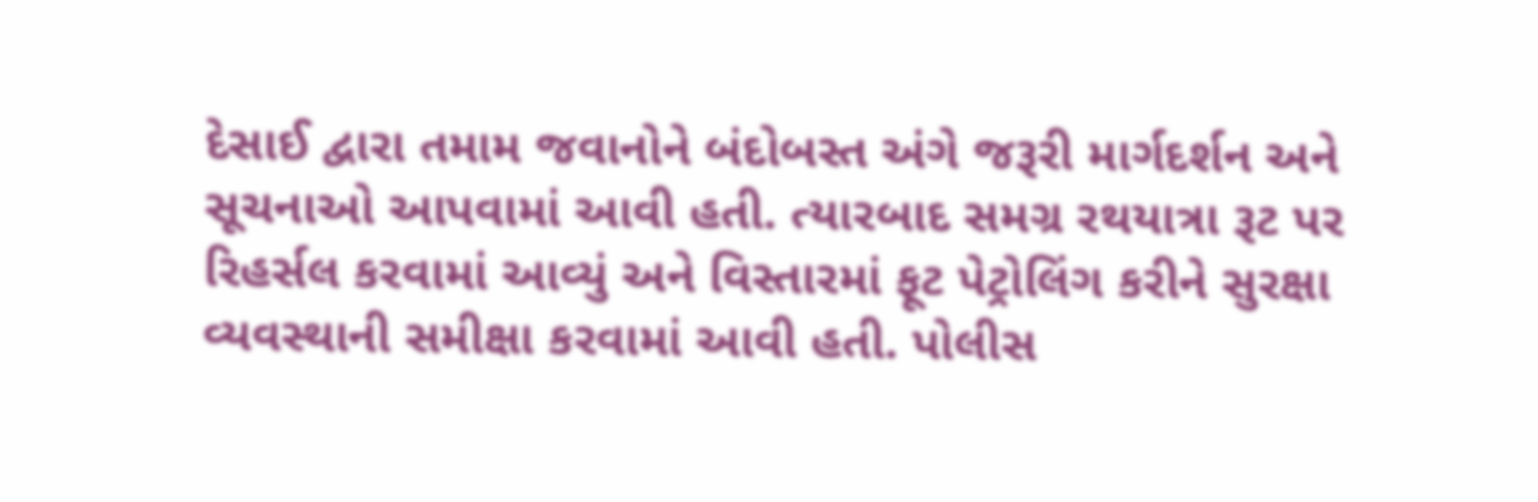દેસાઈ દ્વારા તમામ જવાનોને બંદોબસ્ત અંગે જરૂરી માર્ગદર્શન અને સૂચનાઓ આપવામાં આવી હતી. ત્યારબાદ સમગ્ર રથયાત્રા રૂટ પર રિહર્સલ કરવામાં આવ્યું અને વિસ્તારમાં ફૂટ પેટ્રોલિંગ કરીને સુરક્ષા વ્યવસ્થાની સમીક્ષા કરવામાં આવી હતી. પોલીસ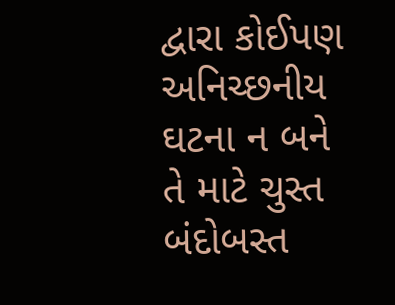દ્વારા કોઈપણ અનિચ્છનીય ઘટના ન બને તે માટે ચુસ્ત બંદોબસ્ત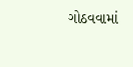ગોઠવવામાં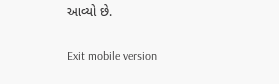આવ્યો છે.

Exit mobile version